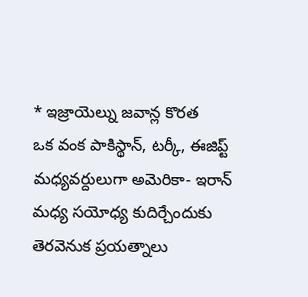* ఇజ్రాయెల్ను జవాన్ల కొరత
ఒక వంక పాకిస్థాన్, టర్కీ, ఈజిప్ట్ మధ్యవర్దులుగా అమెరికా- ఇరాన్ మధ్య సయోధ్య కుదిర్చేందుకు తెరవెనుక ప్రయత్నాలు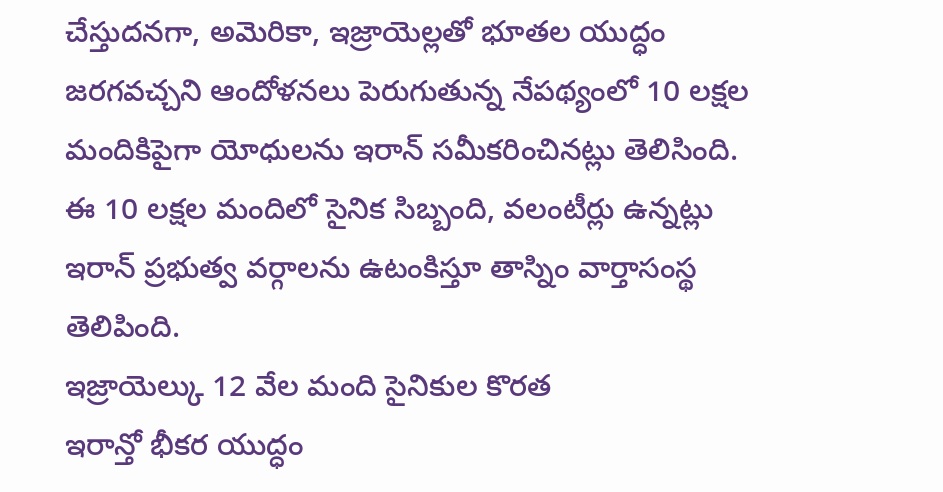చేస్తుదనగా, అమెరికా, ఇజ్రాయెల్లతో భూతల యుద్ధం జరగవచ్చని ఆందోళనలు పెరుగుతున్న నేపథ్యంలో 10 లక్షల మందికిపైగా యోధులను ఇరాన్ సమీకరించినట్లు తెలిసింది. ఈ 10 లక్షల మందిలో సైనిక సిబ్బంది, వలంటీర్లు ఉన్నట్లు ఇరాన్ ప్రభుత్వ వర్గాలను ఉటంకిస్తూ తాస్నిం వార్తాసంస్థ తెలిపింది.
ఇజ్రాయెల్కు 12 వేల మంది సైనికుల కొరత
ఇరాన్తో భీకర యుద్ధం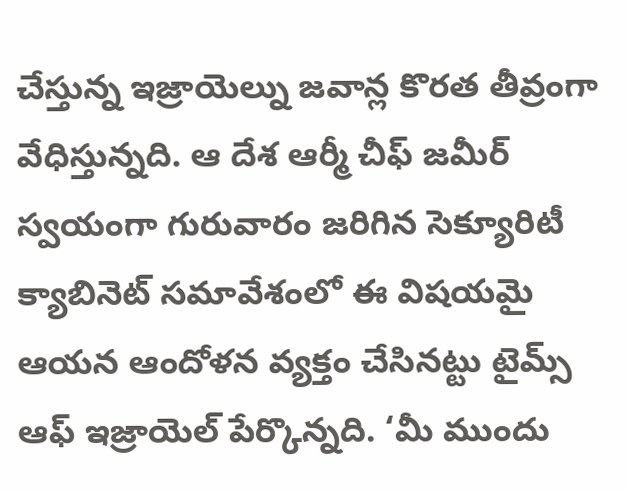చేస్తున్న ఇజ్రాయెల్ను జవాన్ల కొరత తీవ్రంగా వేధిస్తున్నది. ఆ దేశ ఆర్మీ చీఫ్ జమీర్ స్వయంగా గురువారం జరిగిన సెక్యూరిటీ క్యాబినెట్ సమావేశంలో ఈ విషయమై ఆయన ఆందోళన వ్యక్తం చేసినట్టు టైమ్స్ ఆఫ్ ఇజ్రాయెల్ పేర్కొన్నది. ‘మీ ముందు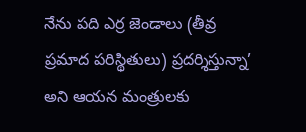నేను పది ఎర్ర జెండాలు (తీవ్ర ప్రమాద పరిస్థితులు) ప్రదర్శిస్తున్నా’ అని ఆయన మంత్రులకు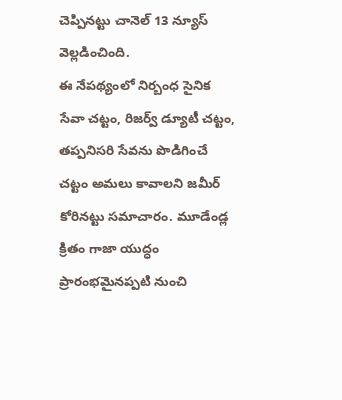చెప్పినట్టు చానెల్ 13 న్యూస్ వెల్లడించింది.
ఈ నేపథ్యంలో నిర్బంధ సైనిక సేవా చట్టం, రిజర్వ్ డ్యూటీ చట్టం, తప్పనిసరి సేవను పొడిగించే చట్టం అమలు కావాలని జమీర్ కోరినట్టు సమాచారం. మూడేండ్ల క్రితం గాజా యుద్ధం ప్రారంభమైనప్పటి నుంచి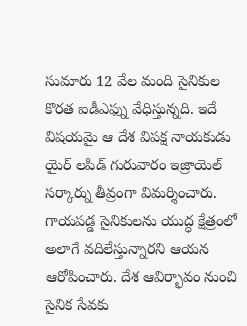సుమారు 12 వేల మంది సైనికుల కొరత ఐడీఎఫ్ను వేధిస్తున్నది. ఇదే విషయమై ఆ దేశ విపక్ష నాయకుడు యైర్ లపిడ్ గురువారం ఇజ్రాయెల్ సర్కార్ను తీవ్రంగా విమర్శించారు.
గాయపడ్డ సైనికులను యుద్ధ క్షేత్రంలో అలాగే వదిలేస్తున్నారని ఆయన ఆరోపించారు. దేశ ఆవిర్భావం నుంచి సైనిక సేవకు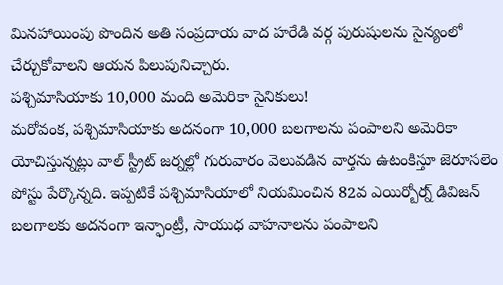మినహాయింపు పొందిన అతి సంప్రదాయ వాద హరేడి వర్గ పురుషులను సైన్యంలో చేర్చుకోవాలని ఆయన పిలుపునిచ్చారు.
పశ్చిమాసియాకు 10,000 మంది అమెరికా సైనికులు!
మరోవంక, పశ్చిమాసియాకు అదనంగా 10,000 బలగాలను పంపాలని అమెరికా యోచిస్తున్నట్లు వాల్ స్ట్రీట్ జర్నల్లో గురువారం వెలువడిన వార్తను ఉటంకిస్తూ జెరూసలెం పోస్టు పేర్కొన్నది. ఇప్పటికే పశ్చిమాసియాలో నియమించిన 82వ ఎయిర్బోర్న్ డివిజన్ బలగాలకు అదనంగా ఇన్ఫాంట్రీ, సాయుధ వాహనాలను పంపాలని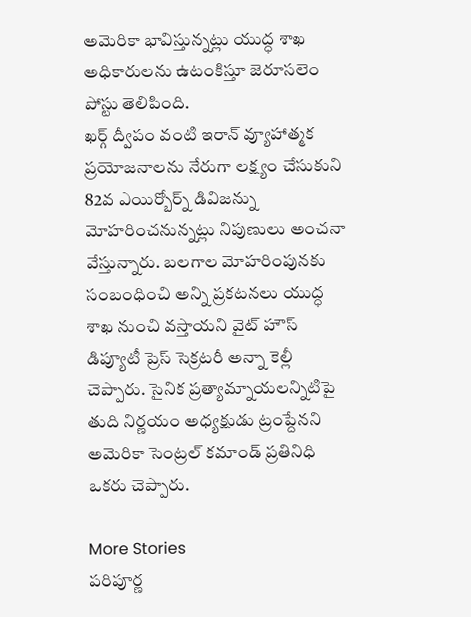అమెరికా భావిస్తున్నట్లు యుద్ధ శాఖ అధికారులను ఉటంకిస్తూ జెరూసలెం పోస్టు తెలిపింది.
ఖర్గ్ ద్వీపం వంటి ఇరాన్ వ్యూహాత్మక ప్రయోజనాలను నేరుగా లక్ష్యం చేసుకుని 82వ ఎయిర్బోర్న్ డివిజన్ను మోహరించనున్నట్లు నిపుణులు అంచనా వేస్తున్నారు. బలగాల మోహరింపునకు సంబంధించి అన్ని ప్రకటనలు యుద్ధ శాఖ నుంచి వస్తాయని వైట్ హౌస్ డిప్యూటీ ప్రెస్ సెక్రటరీ అన్నా కెల్లీ చెప్పారు. సైనిక ప్రత్యామ్నాయలన్నిటిపై తుది నిర్ణయం అధ్యక్షుడు ట్రంప్దేనని అమెరికా సెంట్రల్ కమాండ్ ప్రతినిధి ఒకరు చెప్పారు.

More Stories
పరిపూర్ణ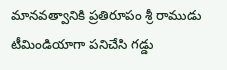మానవత్వానికి ప్రతిరూపం శ్రీ రాముడు
టీమిండియాగా పనిచేసి గడ్డు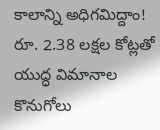కాలాన్ని అధిగమిద్దాం!
రూ. 2.38 లక్షల కోట్లతో యుద్ధ విమానాల కొనుగోలు